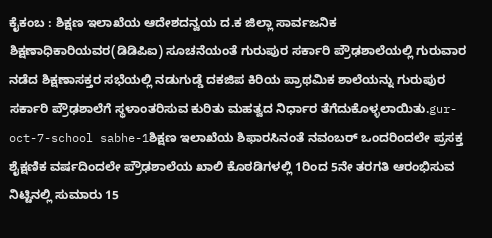ಕೈಕಂಬ : ಶಿಕ್ಷಣ ಇಲಾಖೆಯ ಆದೇಶದನ್ವಯ ದ.ಕ ಜಿಲ್ಲಾ ಸಾರ್ವಜನಿಕ ಶಿಕ್ಷಣಾಧಿಕಾರಿಯವರ(ಡಿಡಿಪಿಐ) ಸೂಚನೆಯಂತೆ ಗುರುಪುರ ಸರ್ಕಾರಿ ಪ್ರೌಢಶಾಲೆಯಲ್ಲಿ ಗುರುವಾರ ನಡೆದ ಶಿಕ್ಷಣಾಸಕ್ತರ ಸಭೆಯಲ್ಲಿ ನಡುಗುಡ್ಡೆ ದಕಜಿಪ ಕಿರಿಯ ಪ್ರಾಥಮಿಕ ಶಾಲೆಯನ್ನು ಗುರುಪುರ ಸರ್ಕಾರಿ ಪ್ರೌಢಶಾಲೆಗೆ ಸ್ಥಳಾಂತರಿಸುವ ಕುರಿತು ಮಹತ್ವದ ನಿರ್ಧಾರ ತೆಗೆದುಕೊಳ್ಳಲಾಯಿತು.gur-oct-7-school sabhe-1ಶಿಕ್ಷಣ ಇಲಾಖೆಯ ಶಿಫಾರಸಿನಂತೆ ನವಂಬರ್ ಒಂದರಿಂದಲೇ ಪ್ರಸಕ್ತ ಶೈಕ್ಷಣಿಕ ವರ್ಷದಿಂದಲೇ ಪ್ರೌಢಶಾಲೆಯ ಖಾಲಿ ಕೊಠಡಿಗಳಲ್ಲಿ 1ರಿಂದ 5ನೇ ತರಗತಿ ಆರಂಭಿಸುವ ನಿಟ್ಟಿನಲ್ಲಿ ಸುಮಾರು 15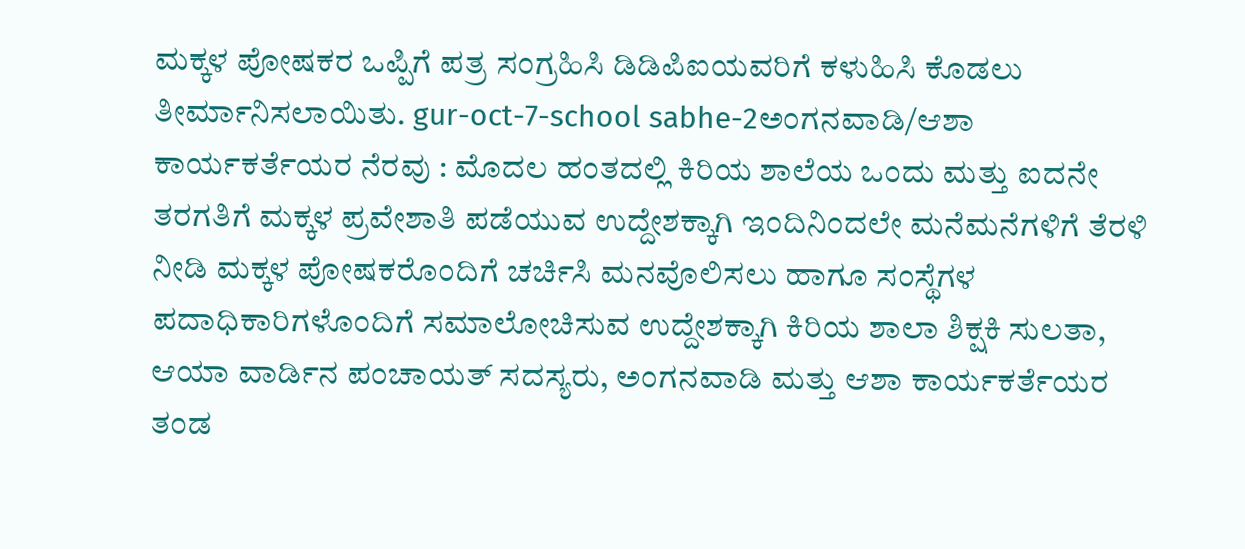ಮಕ್ಕಳ ಪೋಷಕರ ಒಪ್ಪಿಗೆ ಪತ್ರ ಸಂಗ್ರಹಿಸಿ ಡಿಡಿಪಿಐಯವರಿಗೆ ಕಳುಹಿಸಿ ಕೊಡಲು ತೀರ್ಮಾನಿಸಲಾಯಿತು. gur-oct-7-school sabhe-2ಅಂಗನವಾಡಿ/ಆಶಾ ಕಾರ್ಯಕರ್ತೆಯರ ನೆರವು : ಮೊದಲ ಹಂತದಲ್ಲಿ ಕಿರಿಯ ಶಾಲೆಯ ಒಂದು ಮತ್ತು ಐದನೇ ತರಗತಿಗೆ ಮಕ್ಕಳ ಪ್ರವೇಶಾತಿ ಪಡೆಯುವ ಉದ್ದೇಶಕ್ಕಾಗಿ ಇಂದಿನಿಂದಲೇ ಮನೆಮನೆಗಳಿಗೆ ತೆರಳಿ ನೀಡಿ ಮಕ್ಕಳ ಪೋಷಕರೊಂದಿಗೆ ಚರ್ಚಿಸಿ ಮನವೊಲಿಸಲು ಹಾಗೂ ಸಂಸ್ಥೆಗಳ ಪದಾಧಿಕಾರಿಗಳೊಂದಿಗೆ ಸಮಾಲೋಚಿಸುವ ಉದ್ದೇಶಕ್ಕಾಗಿ ಕಿರಿಯ ಶಾಲಾ ಶಿಕ್ಷಕಿ ಸುಲತಾ, ಆಯಾ ವಾರ್ಡಿನ ಪಂಚಾಯತ್ ಸದಸ್ಯರು, ಅಂಗನವಾಡಿ ಮತ್ತು ಆಶಾ ಕಾರ್ಯಕರ್ತೆಯರ ತಂಡ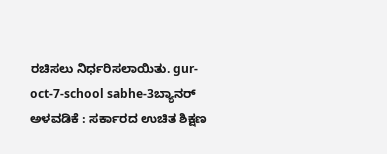ರಚಿಸಲು ನಿರ್ಧರಿಸಲಾಯಿತು. gur-oct-7-school sabhe-3ಬ್ಯಾನರ್ ಅಳವಡಿಕೆ : ಸರ್ಕಾರದ ಉಚಿತ ಶಿಕ್ಷಣ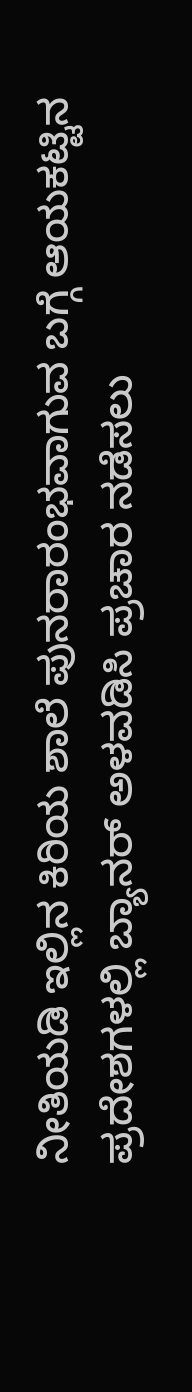ನೀತಿಯಡಿ ಇಲ್ಲಿನ ಕಿರಿಯ ಶಾಲೆ ಪುನರಾರಂಭವಾಗುವ ಬಗ್ಗೆ ಆಯಕಟ್ಟಿನ ಪ್ರದೇಶಗಳಲ್ಲಿ ಬ್ಯಾನರ್ ಅಳವಡಿಸಿ ಪ್ರಚಾರ ನಡೆಸಲು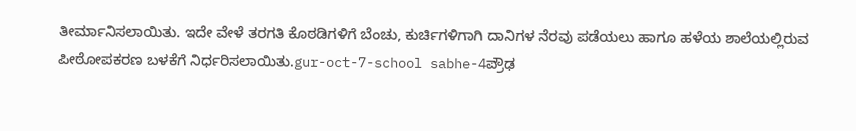ತೀರ್ಮಾನಿಸಲಾಯಿತು. ಇದೇ ವೇಳೆ ತರಗತಿ ಕೊಠಡಿಗಳಿಗೆ ಬೆಂಚು, ಕುರ್ಚಿಗಳಿಗಾಗಿ ದಾನಿಗಳ ನೆರವು ಪಡೆಯಲು ಹಾಗೂ ಹಳೆಯ ಶಾಲೆಯಲ್ಲಿರುವ ಪೀಠೋಪಕರಣ ಬಳಕೆಗೆ ನಿರ್ಧರಿಸಲಾಯಿತು.gur-oct-7-school sabhe-4ಪ್ರೌಢ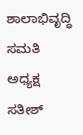ಶಾಲಾಭಿವೃದ್ಧಿ ಸಮತಿ ಅಧ್ಯಕ್ಷ ಸತೀಶ್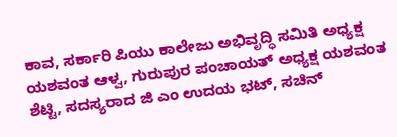ಕಾವ, ಸರ್ಕಾರಿ ಪಿಯು ಕಾಲೇಜು ಅಭಿವೃದ್ಧಿ ಸಮಿತಿ ಅಧ್ಯಕ್ಷ ಯಶವಂತ ಆಳ್ವ, ಗುರುಪುರ ಪಂಚಾಯತ್ ಅಧ್ಯಕ್ಷ ಯಶವಂತ ಶೆಟ್ಟಿ, ಸದಸ್ಯರಾದ ಜಿ ಎಂ ಉದಯ ಭಟ್, ಸಚಿನ್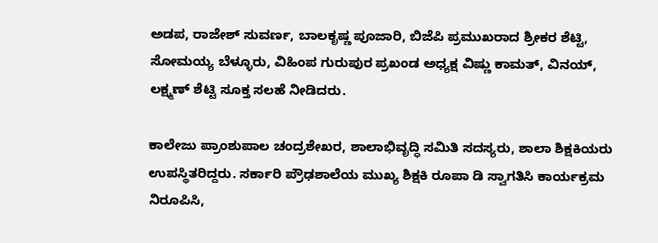ಅಡಪ, ರಾಜೇಶ್ ಸುವರ್ಣ, ಬಾಲಕೃಷ್ಣ ಪೂಜಾರಿ, ಬಿಜೆಪಿ ಪ್ರಮುಖರಾದ ಶ್ರೀಕರ ಶೆಟ್ಟಿ, ಸೋಮಯ್ಯ ಬೆಳ್ಳೂರು, ವಿಹಿಂಪ ಗುರುಪುರ ಪ್ರಖಂಡ ಅಧ್ಯಕ್ಷ ವಿಷ್ಣು ಕಾಮತ್, ವಿನಯ್, ಲಕ್ಷ್ಮಣ್ ಶೆಟ್ಟಿ ಸೂಕ್ತ ಸಲಹೆ ನೀಡಿದರು.

ಕಾಲೇಜು ಪ್ರಾಂಶುಪಾಲ ಚಂದ್ರಶೇಖರ, ಶಾಲಾಭಿವೃದ್ಧಿ ಸಮಿತಿ ಸದಸ್ಯರು, ಶಾಲಾ ಶಿಕ್ಷಕಿಯರು ಉಪಸ್ಥಿತರಿದ್ದರು. ಸರ್ಕಾರಿ ಪ್ರೌಢಶಾಲೆಯ ಮುಖ್ಯ ಶಿಕ್ಷಕಿ ರೂಪಾ ಡಿ ಸ್ವಾಗತಿಸಿ ಕಾರ್ಯಕ್ರಮ ನಿರೂಪಿಸಿ,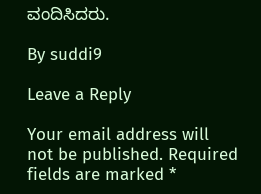ವಂದಿಸಿದರು.

By suddi9

Leave a Reply

Your email address will not be published. Required fields are marked *